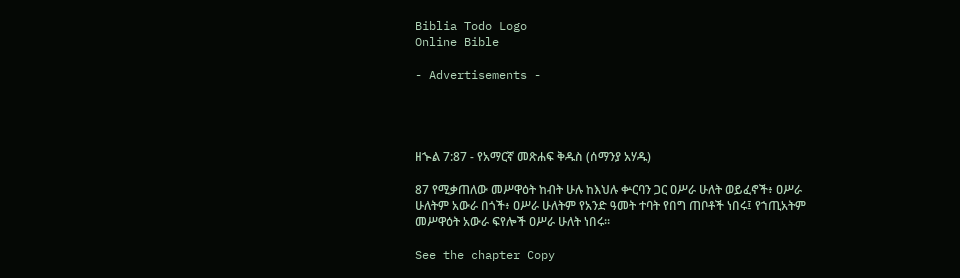Biblia Todo Logo
Online Bible

- Advertisements -




ዘኍል 7:87 - የአማርኛ መጽሐፍ ቅዱስ (ሰማንያ አሃዱ)

87 የሚቃጠለው መሥዋዕት ከብት ሁሉ ከእህሉ ቍርባን ጋር ዐሥራ ሁለት ወይፈኖች፥ ዐሥራ ሁለትም አውራ በጎች፥ ዐሥራ ሁለትም የአንድ ዓመት ተባት የበግ ጠቦቶች ነበሩ፤ የኀጢአትም መሥዋዕት አውራ ፍየሎች ዐሥራ ሁለት ነበሩ።

See the chapter Copy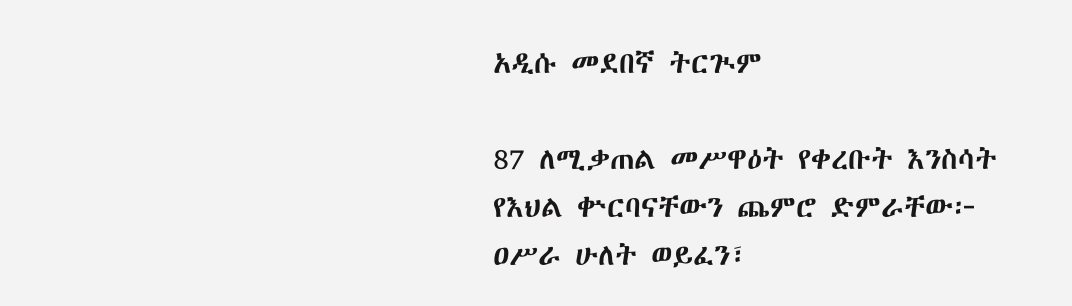አዲሱ መደበኛ ትርጒም

87 ለሚቃጠል መሥዋዕት የቀረቡት እንስሳት የእህል ቍርባናቸውን ጨምሮ ድምራቸው፦ ዐሥራ ሁለት ወይፈን፣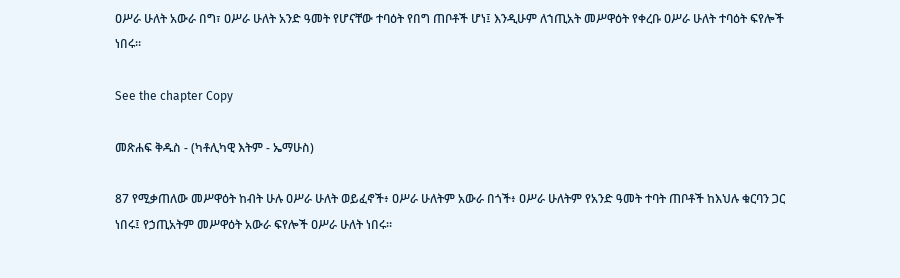ዐሥራ ሁለት አውራ በግ፣ ዐሥራ ሁለት አንድ ዓመት የሆናቸው ተባዕት የበግ ጠቦቶች ሆነ፤ እንዲሁም ለኀጢአት መሥዋዕት የቀረቡ ዐሥራ ሁለት ተባዕት ፍየሎች ነበሩ።

See the chapter Copy

መጽሐፍ ቅዱስ - (ካቶሊካዊ እትም - ኤማሁስ)

87 የሚቃጠለው መሥዋዕት ከብት ሁሉ ዐሥራ ሁለት ወይፈኖች፥ ዐሥራ ሁለትም አውራ በጎች፥ ዐሥራ ሁለትም የአንድ ዓመት ተባት ጠቦቶች ከእህሉ ቁርባን ጋር ነበሩ፤ የኃጢአትም መሥዋዕት አውራ ፍየሎች ዐሥራ ሁለት ነበሩ።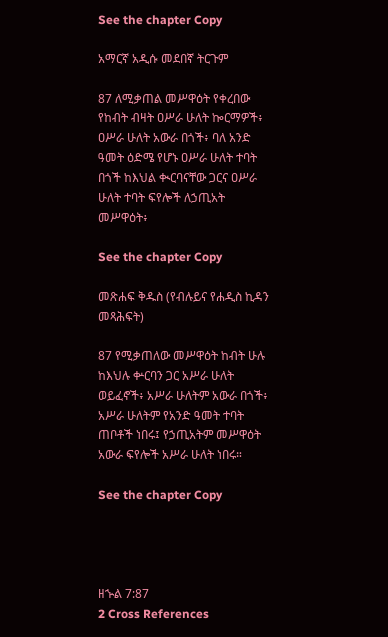See the chapter Copy

አማርኛ አዲሱ መደበኛ ትርጉም

87 ለሚቃጠል መሥዋዕት የቀረበው የከብት ብዛት ዐሥራ ሁለት ኰርማዎች፥ ዐሥራ ሁለት አውራ በጎች፥ ባለ አንድ ዓመት ዕድሜ የሆኑ ዐሥራ ሁለት ተባት በጎች ከእህል ቊርባናቸው ጋርና ዐሥራ ሁለት ተባት ፍየሎች ለኃጢአት መሥዋዕት፥

See the chapter Copy

መጽሐፍ ቅዱስ (የብሉይና የሐዲስ ኪዳን መጻሕፍት)

87 የሚቃጠለው መሥዋዕት ከብት ሁሉ ከእህሉ ቍርባን ጋር አሥራ ሁለት ወይፈኖች፥ አሥራ ሁለትም አውራ በጎች፥ አሥራ ሁለትም የአንድ ዓመት ተባት ጠቦቶች ነበሩ፤ የኃጢአትም መሥዋዕት አውራ ፍየሎች አሥራ ሁለት ነበሩ።

See the chapter Copy




ዘኍል 7:87
2 Cross References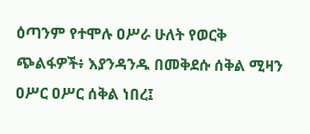ዕጣንም የተሞሉ ዐሥራ ሁለት የወርቅ ጭልፋዎች፥ እያንዳንዱ በመቅደሱ ሰቅል ሚዛን ዐሥር ዐሥር ሰቅል ነበረ፤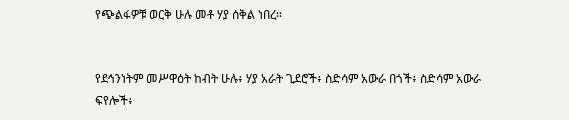የጭልፋዎቹ ወርቅ ሁሉ መቶ ሃያ ሰቅል ነበረ።


የደኅንነትም መሥዋዕት ከብት ሁሉ፥ ሃያ አራት ጊደሮች፥ ስድሳም አውራ በጎች፥ ስድሳም አውራ ፍየሎች፥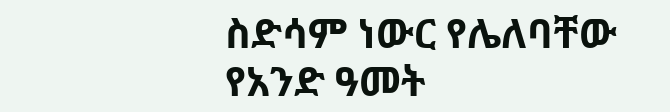ስድሳም ነውር የሌለባቸው የአንድ ዓመት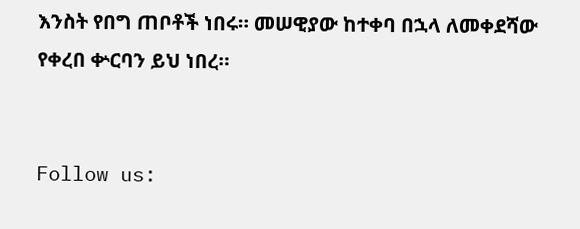እንስት የበግ ጠቦቶች ነበሩ። መሠዊያው ከተቀባ በኋላ ለመቀደሻው የቀረበ ቍርባን ይህ ነበረ።


Follow us: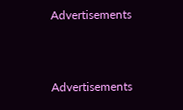Advertisements


Advertisements